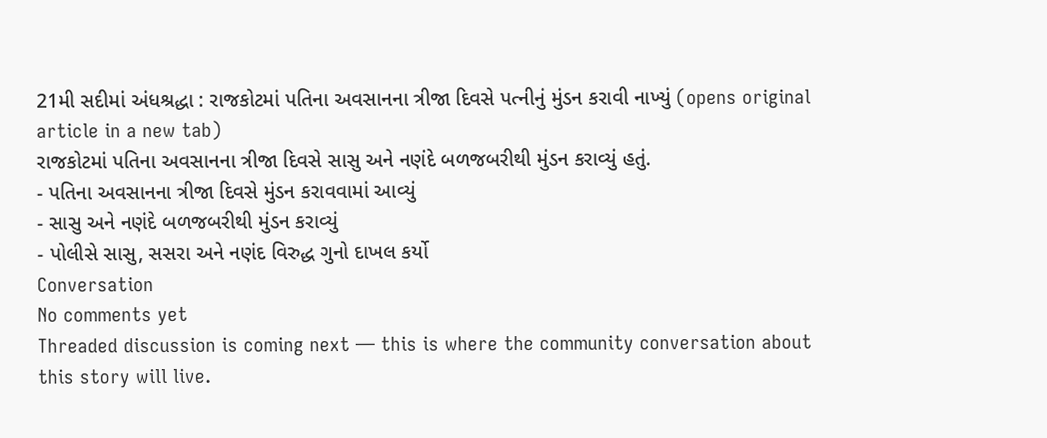21મી સદીમાં અંધશ્રદ્ધા : રાજકોટમાં પતિના અવસાનના ત્રીજા દિવસે પત્નીનું મુંડન કરાવી નાખ્યું (opens original article in a new tab)
રાજકોટમાં પતિના અવસાનના ત્રીજા દિવસે સાસુ અને નણંદે બળજબરીથી મુંડન કરાવ્યું હતું.
- પતિના અવસાનના ત્રીજા દિવસે મુંડન કરાવવામાં આવ્યું
- સાસુ અને નણંદે બળજબરીથી મુંડન કરાવ્યું
- પોલીસે સાસુ, સસરા અને નણંદ વિરુદ્ધ ગુનો દાખલ કર્યો
Conversation
No comments yet
Threaded discussion is coming next — this is where the community conversation about this story will live.